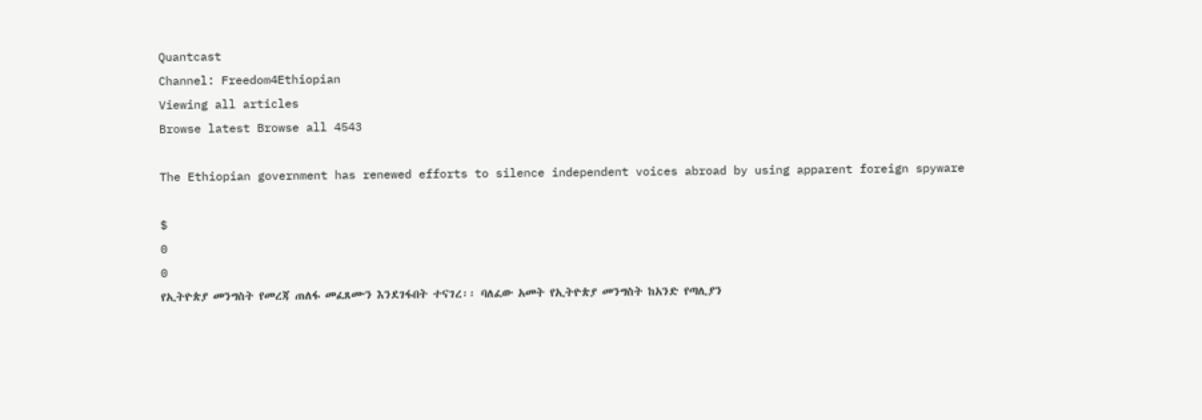Quantcast
Channel: Freedom4Ethiopian
Viewing all articles
Browse latest Browse all 4543

The Ethiopian government has renewed efforts to silence independent voices abroad by using apparent foreign spyware

$
0
0
የኢትዮጵያ መንግስት የመረጃ ጠለፋ መፈጸሙን እንደገፋበት ተናገረ፡፡ ባለፈው አመት የኢትዮጵያ መንግስት ከአንድ የጣሊያን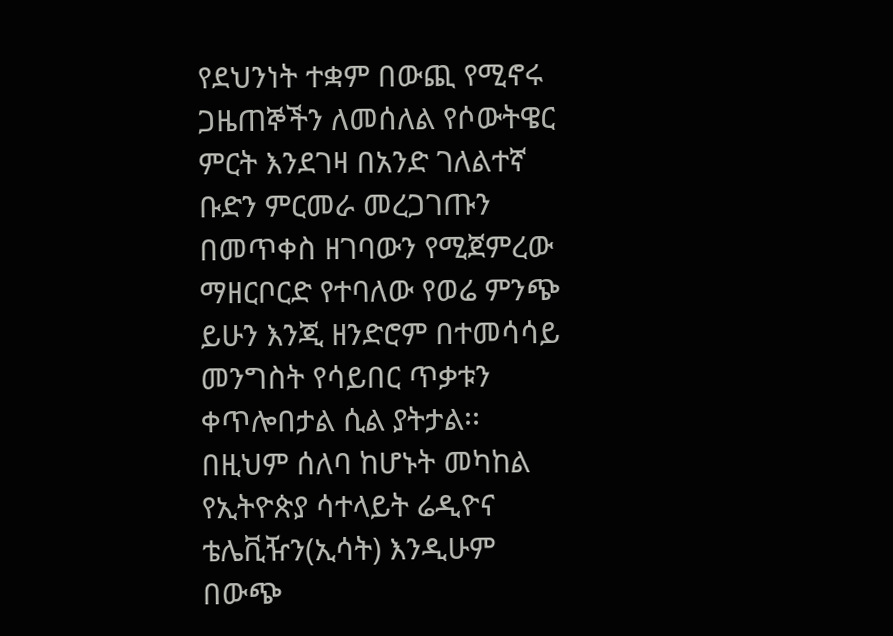የደህንነት ተቋም በውጪ የሚኖሩ ጋዜጠኞችን ለመሰለል የሶውትዌር ምርት እንደገዛ በአንድ ገለልተኛ ቡድን ምርመራ መረጋገጡን በመጥቀስ ዘገባውን የሚጀምረው ማዘርቦርድ የተባለው የወሬ ምንጭ ይሁን እንጂ ዘንድሮም በተመሳሳይ መንግስት የሳይበር ጥቃቱን ቀጥሎበታል ሲል ያትታል፡፡ በዚህም ሰለባ ከሆኑት መካከል የኢትዮጵያ ሳተላይት ሬዲዮና ቴሌቪዥን(ኢሳት) እንዲሁም በውጭ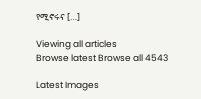የሚኖሩና […]

Viewing all articles
Browse latest Browse all 4543

Latest Images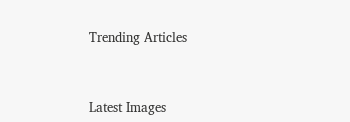Trending Articles



Latest Images